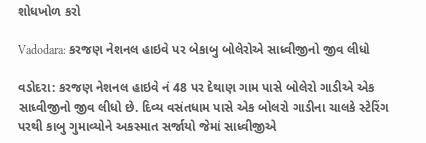શોધખોળ કરો

Vadodara: કરજણ નેશનલ હાઇવે પર બેકાબુ બોલેરોએ સાધ્વીજીનો જીવ લીધો

વડોદરા: કરજણ નેશનલ હાઇવે નં 48 પર દેથાણ ગામ પાસે બોલેરો ગાડીએ એક સાધ્વીજીનો જીવ લીધો છે. દિવ્ય વસંતધામ પાસે એક બોલરો ગાડીના ચાલકે સ્ટેરિંગ પરથી કાબુ ગુમાવ્યોને અકસ્માત સર્જાયો જેમાં સાધ્વીજીએ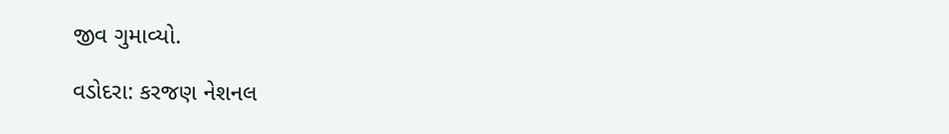જીવ ગુમાવ્યો.

વડોદરા: કરજણ નેશનલ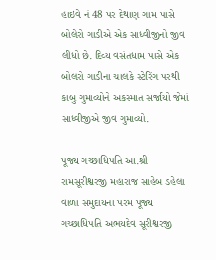હાઇવે નં 48 પર દેથાણ ગામ પાસે બોલેરો ગાડીએ એક સાધ્વીજીનો જીવ લીધો છે. દિવ્ય વસંતધામ પાસે એક બોલરો ગાડીના ચાલકે સ્ટેરિંગ પરથી કાબુ ગુમાવ્યોને અકસ્માત સર્જાયો જેમાં સાધ્વીજીએ જીવ ગુમાવ્યો.

પૂજ્ય ગચ્છાધિપતિ આ.શ્રી રામસૂરીશ્વરજી મહારાજ સાહેબ ડહેલા વાળા સમુદાયના પરમ પૂજ્ય ગચ્છાધિપતિ અભયદેવ સૂરીશ્વરજી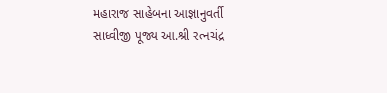મહારાજ સાહેબના આજ્ઞાનુવર્તી સાધ્વીજી પૂજ્ય આ.શ્રી રત્નચંદ્ર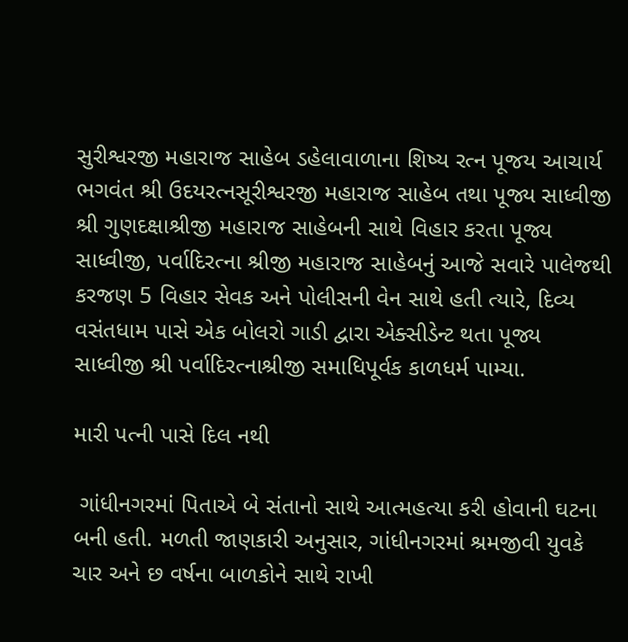સુરીશ્વરજી મહારાજ સાહેબ ડહેલાવાળાના શિષ્ય રત્ન પૂજય આચાર્ય ભગવંત શ્રી ઉદયરત્નસૂરીશ્વરજી મહારાજ સાહેબ તથા પૂજ્ય સાધ્વીજી શ્રી ગુણદક્ષાશ્રીજી મહારાજ સાહેબની સાથે વિહાર કરતા પૂજ્ય સાધ્વીજી, પર્વાદિરત્ના શ્રીજી મહારાજ સાહેબનું આજે સવારે પાલેજથી કરજણ 5 વિહાર સેવક અને પોલીસની વેન સાથે હતી ત્યારે, દિવ્ય વસંતધામ પાસે એક બોલરો ગાડી દ્વારા એક્સીડેન્ટ થતા પૂજ્ય સાધ્વીજી શ્રી પર્વાદિરત્નાશ્રીજી સમાધિપૂર્વક કાળધર્મ પામ્યા.

મારી પત્ની પાસે દિલ નથી

 ગાંધીનગરમાં પિતાએ બે સંતાનો સાથે આત્મહત્યા કરી હોવાની ઘટના બની હતી. મળતી જાણકારી અનુસાર, ગાંધીનગરમાં શ્રમજીવી યુવકે ચાર અને છ વર્ષના બાળકોને સાથે રાખી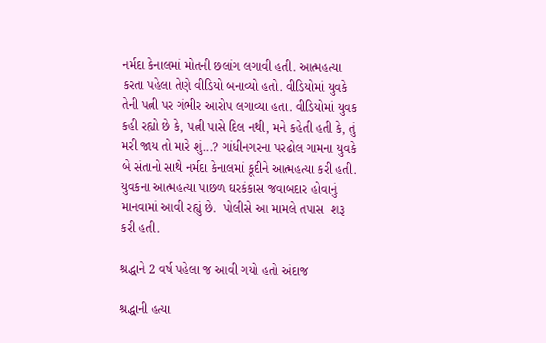નર્મદા કેનાલમાં મોતની છલાંગ લગાવી હતી. આત્મહત્યા કરતા પહેલા તેણે વીડિયો બનાવ્યો હતો. વીડિયોમાં યુવકે તેની પત્ની પર ગંભીર આરોપ લગાવ્યા હતા. વીડિયોમાં યુવક કહી રહ્યો છે કે, પત્ની પાસે દિલ નથી, મને કહેતી હતી કે, તું મરી જાય તો મારે શું...? ગાંધીનગરના પરઢોલ ગામના યુવકે બે સંતાનો સાથે નર્મદા કેનાલમાં કૂદીને આત્મહત્યા કરી હતી. યુવકના આત્મહત્યા પાછળ ઘરકંકાસ જવાબદાર હોવાનું માનવામાં આવી રહ્યું છે.  પોલીસે આ મામલે તપાસ  શરૂ કરી હતી.

શ્રદ્ધાને 2 વર્ષ પહેલા જ આવી ગયો હતો અંદાજ

શ્રદ્ધાની હત્યા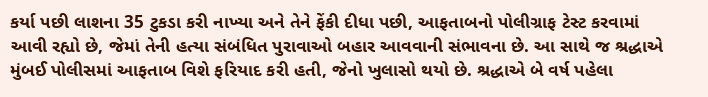કર્યા પછી લાશના 35 ટુકડા કરી નાખ્યા અને તેને ફેંકી દીધા પછી, આફતાબનો પોલીગ્રાફ ટેસ્ટ કરવામાં આવી રહ્યો છે, જેમાં તેની હત્યા સંબંધિત પુરાવાઓ બહાર આવવાની સંભાવના છે. આ સાથે જ શ્રદ્ધાએ મુંબઈ પોલીસમાં આફતાબ વિશે ફરિયાદ કરી હતી, જેનો ખુલાસો થયો છે. શ્રદ્ધાએ બે વર્ષ પહેલા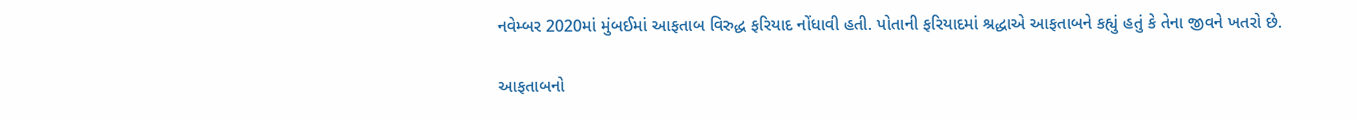નવેમ્બર 2020માં મુંબઈમાં આફતાબ વિરુદ્ધ ફરિયાદ નોંધાવી હતી. પોતાની ફરિયાદમાં શ્રદ્ધાએ આફતાબને કહ્યું હતું કે તેના જીવને ખતરો છે.

આફતાબનો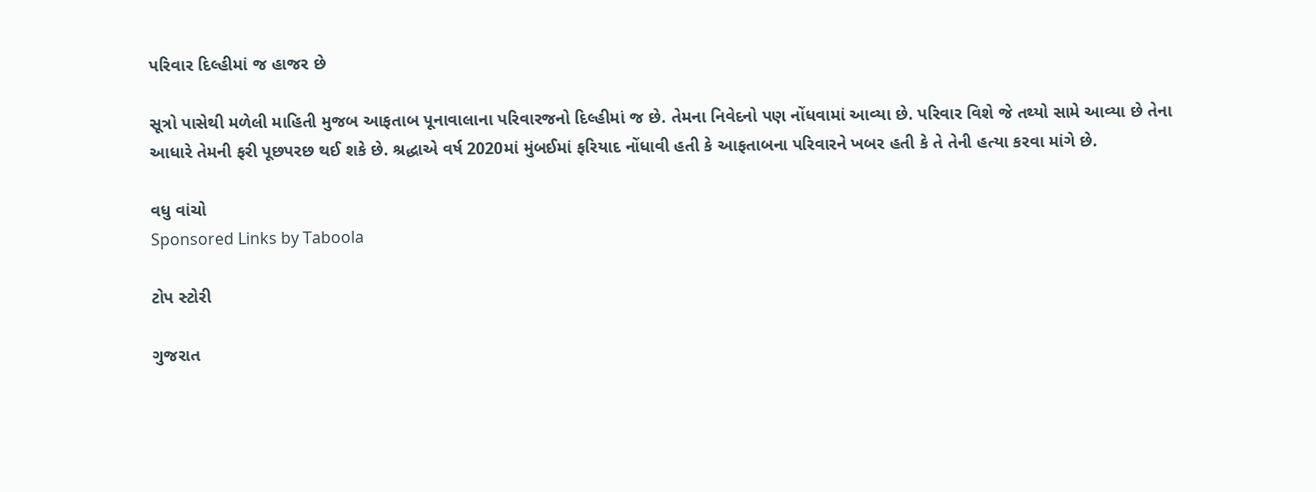પરિવાર દિલ્હીમાં જ હાજર છે

સૂત્રો પાસેથી મળેલી માહિતી મુજબ આફતાબ પૂનાવાલાના પરિવારજનો દિલ્હીમાં જ છે. તેમના નિવેદનો પણ નોંધવામાં આવ્યા છે. પરિવાર વિશે જે તથ્યો સામે આવ્યા છે તેના આધારે તેમની ફરી પૂછપરછ થઈ શકે છે. શ્રદ્ધાએ વર્ષ 2020માં મુંબઈમાં ફરિયાદ નોંધાવી હતી કે આફતાબના પરિવારને ખબર હતી કે તે તેની હત્યા કરવા માંગે છે.

વધુ વાંચો
Sponsored Links by Taboola

ટોપ સ્ટોરી

ગુજરાત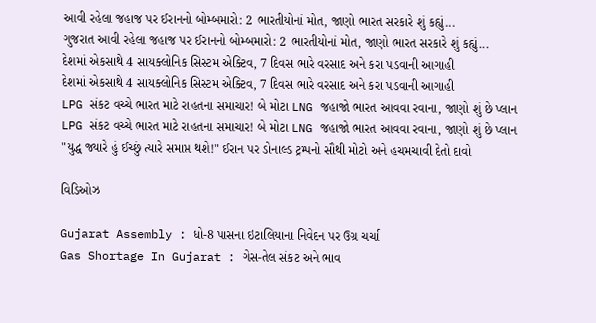આવી રહેલા જહાજ પર ઈરાનનો બોમ્બમારો: 2 ભારતીયોનાં મોત, જાણો ભારત સરકારે શું કહ્યું...
ગુજરાત આવી રહેલા જહાજ પર ઈરાનનો બોમ્બમારો: 2 ભારતીયોનાં મોત, જાણો ભારત સરકારે શું કહ્યું...
દેશમાં એકસાથે 4 સાયક્લોનિક સિસ્ટમ એક્ટિવ, 7 દિવસ ભારે વરસાદ અને કરા પડવાની આગાહી
દેશમાં એકસાથે 4 સાયક્લોનિક સિસ્ટમ એક્ટિવ, 7 દિવસ ભારે વરસાદ અને કરા પડવાની આગાહી
LPG સંકટ વચ્ચે ભારત માટે રાહતના સમાચાર! બે મોટા LNG જહાજો ભારત આવવા રવાના, જાણો શું છે પ્લાન
LPG સંકટ વચ્ચે ભારત માટે રાહતના સમાચાર! બે મોટા LNG જહાજો ભારત આવવા રવાના, જાણો શું છે પ્લાન
"યુદ્ધ જ્યારે હું ઈચ્છું ત્યારે સમાપ્ત થશે!" ઈરાન પર ડોનાલ્ડ ટ્રમ્પનો સૌથી મોટો અને હચમચાવી દેતો દાવો

વિડિઓઝ

Gujarat Assembly : ધો-8 પાસના ઇટાલિયાના નિવેદન પર ઉગ્ર ચર્ચા
Gas Shortage In Gujarat : ગેસ-તેલ સંકટ અને ભાવ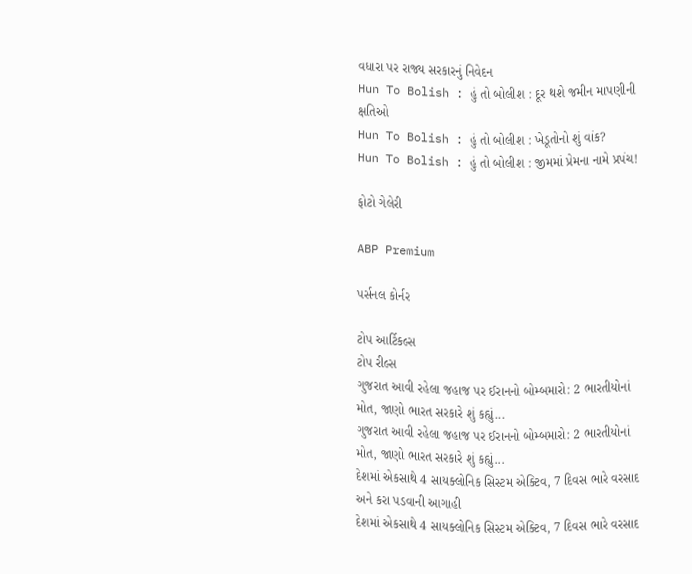વધારા પર રાજ્ય સરકારનું નિવેદન
Hun To Bolish : હું તો બોલીશ : દૂર થશે જમીન માપણીની ક્ષતિઓ
Hun To Bolish : હું તો બોલીશ : ખેડૂતોનો શું વાંક?
Hun To Bolish : હું તો બોલીશ : જીમમાં પ્રેમના નામે પ્રપંચ!

ફોટો ગેલેરી

ABP Premium

પર્સનલ કોર્નર

ટોપ આર્ટિકલ્સ
ટોપ રીલ્સ
ગુજરાત આવી રહેલા જહાજ પર ઈરાનનો બોમ્બમારો: 2 ભારતીયોનાં મોત, જાણો ભારત સરકારે શું કહ્યું...
ગુજરાત આવી રહેલા જહાજ પર ઈરાનનો બોમ્બમારો: 2 ભારતીયોનાં મોત, જાણો ભારત સરકારે શું કહ્યું...
દેશમાં એકસાથે 4 સાયક્લોનિક સિસ્ટમ એક્ટિવ, 7 દિવસ ભારે વરસાદ અને કરા પડવાની આગાહી
દેશમાં એકસાથે 4 સાયક્લોનિક સિસ્ટમ એક્ટિવ, 7 દિવસ ભારે વરસાદ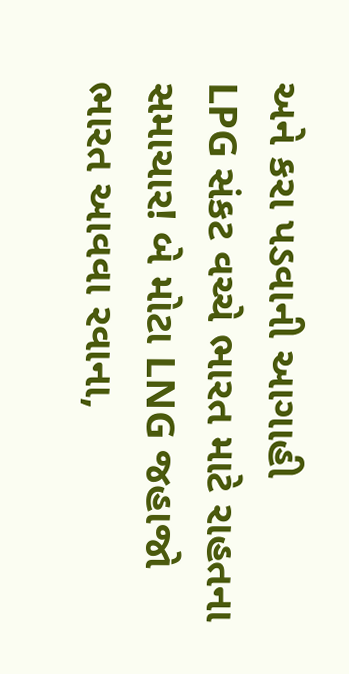અને કરા પડવાની આગાહી
LPG સંકટ વચ્ચે ભારત માટે રાહતના સમાચાર! બે મોટા LNG જહાજો ભારત આવવા રવાના,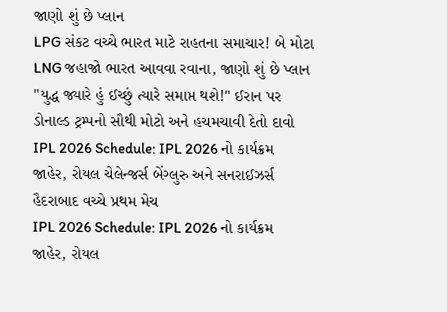જાણો શું છે પ્લાન
LPG સંકટ વચ્ચે ભારત માટે રાહતના સમાચાર! બે મોટા LNG જહાજો ભારત આવવા રવાના, જાણો શું છે પ્લાન
"યુદ્ધ જ્યારે હું ઈચ્છું ત્યારે સમાપ્ત થશે!" ઈરાન પર ડોનાલ્ડ ટ્રમ્પનો સૌથી મોટો અને હચમચાવી દેતો દાવો
IPL 2026 Schedule: IPL 2026 નો કાર્યક્રમ જાહેર, રોયલ ચેલેન્જર્સ બેંગ્લુરુ અને સનરાઈઝર્સ હૈદરાબાદ વચ્ચે પ્રથમ મેચ
IPL 2026 Schedule: IPL 2026 નો કાર્યક્રમ જાહેર, રોયલ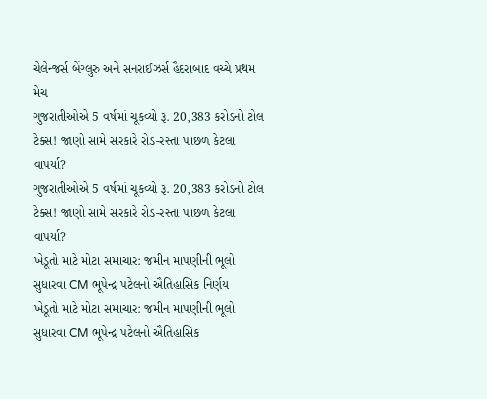ચેલેન્જર્સ બેંગ્લુરુ અને સનરાઈઝર્સ હૈદરાબાદ વચ્ચે પ્રથમ મેચ
ગુજરાતીઓએ 5 વર્ષમાં ચૂકવ્યો રૂ. 20,383 કરોડનો ટોલ ટેક્સ! જાણો સામે સરકારે રોડ-રસ્તા પાછળ કેટલા વાપર્યા?
ગુજરાતીઓએ 5 વર્ષમાં ચૂકવ્યો રૂ. 20,383 કરોડનો ટોલ ટેક્સ! જાણો સામે સરકારે રોડ-રસ્તા પાછળ કેટલા વાપર્યા?
ખેડૂતો માટે મોટા સમાચાર: જમીન માપણીની ભૂલો સુધારવા CM ભૂપેન્દ્ર પટેલનો ઐતિહાસિક નિર્ણય
ખેડૂતો માટે મોટા સમાચાર: જમીન માપણીની ભૂલો સુધારવા CM ભૂપેન્દ્ર પટેલનો ઐતિહાસિક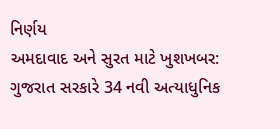નિર્ણય
અમદાવાદ અને સુરત માટે ખુશખબર: ગુજરાત સરકારે 34 નવી અત્યાધુનિક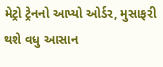મેટ્રો ટ્રેનનો આપ્યો ઓર્ડર, મુસાફરી થશે વધુ આસાન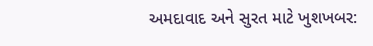અમદાવાદ અને સુરત માટે ખુશખબર: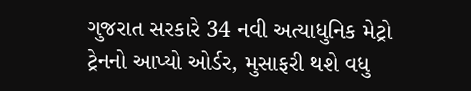ગુજરાત સરકારે 34 નવી અત્યાધુનિક મેટ્રો ટ્રેનનો આપ્યો ઓર્ડર, મુસાફરી થશે વધુ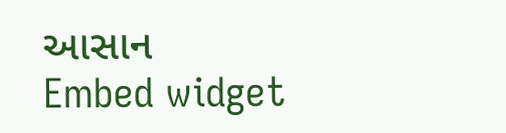આસાન
Embed widget